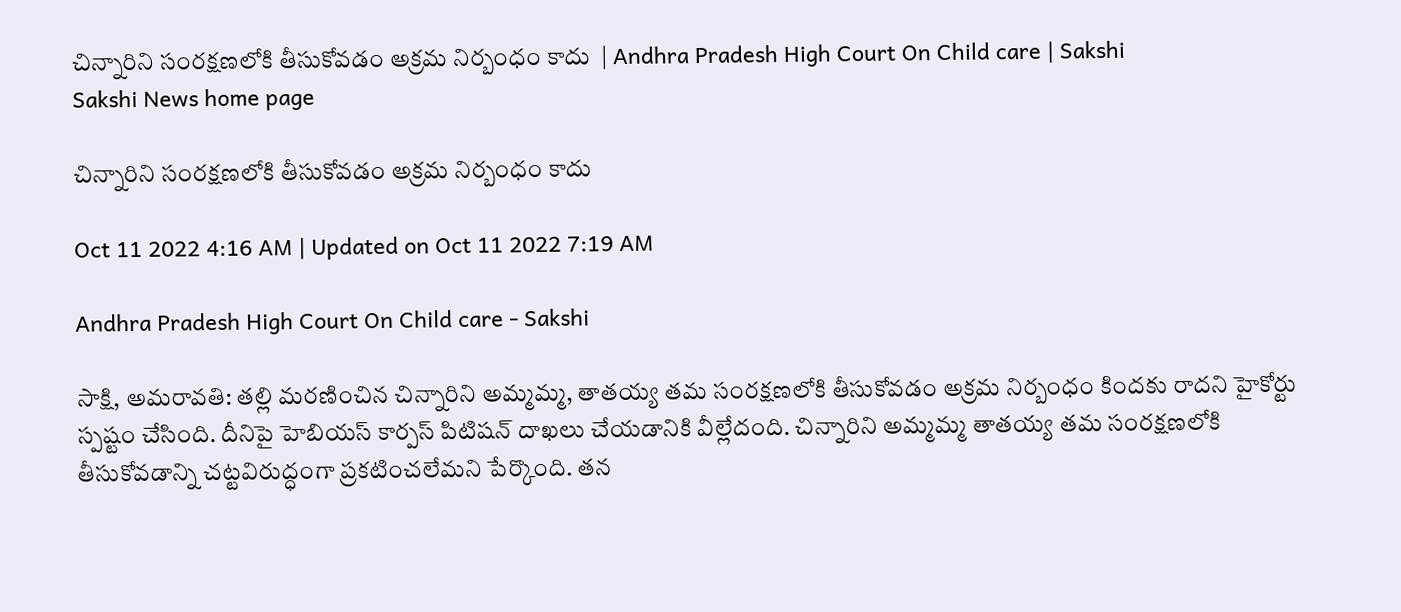చిన్నారిని సంరక్షణలోకి తీసుకోవడం అక్రమ నిర్బంధం కాదు  | Andhra Pradesh High Court On Child care | Sakshi
Sakshi News home page

చిన్నారిని సంరక్షణలోకి తీసుకోవడం అక్రమ నిర్బంధం కాదు

Oct 11 2022 4:16 AM | Updated on Oct 11 2022 7:19 AM

Andhra Pradesh High Court On Child care - Sakshi

సాక్షి, అమరావతి: తల్లి మరణించిన చిన్నారిని అమ్మమ్మ, తాతయ్య తమ సంరక్షణలోకి తీసుకోవడం అక్రమ నిర్బంధం కిందకు రాదని హైకోర్టు స్పష్టం చేసింది. దీనిపై హెబియస్‌ కార్పస్‌ పిటిషన్‌ దాఖలు చేయడానికి వీల్లేదంది. చిన్నారిని అమ్మమ్మ తాతయ్య తమ సంరక్షణలోకి తీసుకోవడాన్ని చట్టవిరుద్ధంగా ప్రకటించలేమని పేర్కొంది. తన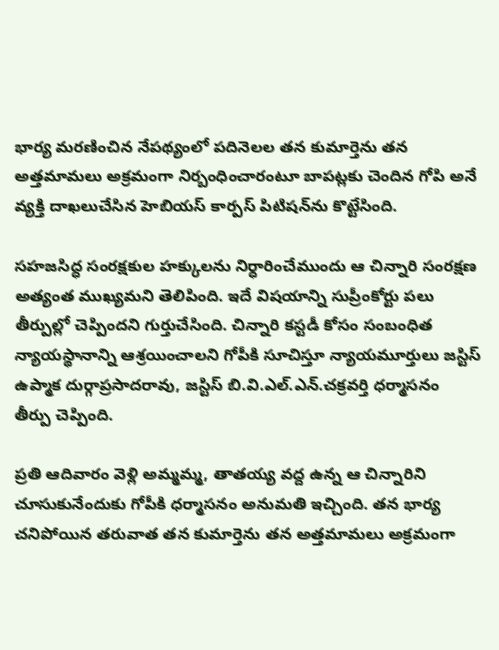భార్య మరణించిన నేపథ్యంలో పదినెలల తన కుమార్తెను తన అత్తమామలు అక్రమంగా నిర్బంధించారంటూ బాపట్లకు చెందిన గోపి అనే వ్యక్తి దాఖలుచేసిన హెబియస్‌ కార్పస్‌ పిటిషన్‌ను కొట్టేసింది.

సహజసిద్ధ సంరక్షకుల హక్కులను నిర్ధారించేముందు ఆ చిన్నారి సంరక్షణ అత్యంత ముఖ్యమని తెలిపింది. ఇదే విషయాన్ని సుప్రీంకోర్టు పలు తీర్పుల్లో చెప్పిందని గుర్తుచేసింది. చిన్నారి కస్టడీ కోసం సంబంధిత న్యాయస్థానాన్ని ఆశ్రయించాలని గోపీకి సూచిస్తూ న్యాయమూర్తులు జస్టిస్‌ ఉప్మాక దుర్గాప్రసాదరావు, జస్టిస్‌ బి.వి.ఎల్‌.ఎన్‌.చక్రవర్తి ధర్మాసనం  తీర్పు చెప్పింది.

ప్రతి ఆదివారం వెళ్లి అమ్మమ్మ, తాతయ్య వద్ద ఉన్న ఆ చిన్నారిని చూసుకునేందుకు గోపీకి ధర్మాసనం అనుమతి ఇచ్చింది. తన భార్య చనిపోయిన తరువాత తన కుమార్తెను తన అత్తమామలు అక్రమంగా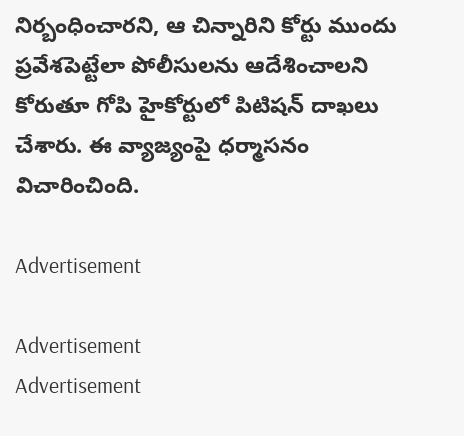నిర్బంధించారని, ఆ చిన్నారిని కోర్టు ముందు ప్రవేశపెట్టేలా పోలీసులను ఆదేశించాలని కోరుతూ గోపి హైకోర్టులో పిటిషన్‌ దాఖలు చేశారు. ఈ వ్యాజ్యంపై ధర్మాసనం విచారించింది.

Advertisement

Advertisement
Advertisement